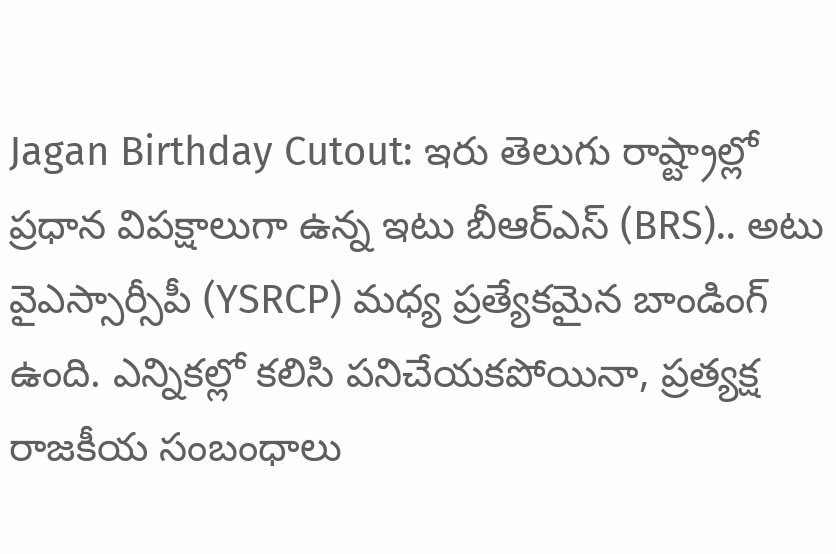Jagan Birthday Cutout: ఇరు తెలుగు రాష్ట్రాల్లో ప్రధాన విపక్షాలుగా ఉన్న ఇటు బీఆర్ఎస్ (BRS).. అటు వైఎస్సార్సీపీ (YSRCP) మధ్య ప్రత్యేకమైన బాండింగ్ ఉంది. ఎన్నికల్లో కలిసి పనిచేయకపోయినా, ప్రత్యక్ష రాజకీయ సంబంధాలు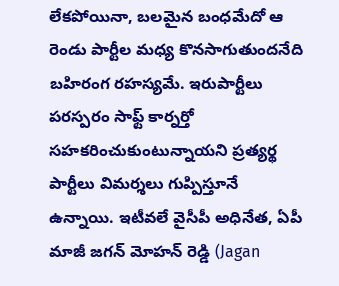లేకపోయినా, బలమైన బంధమేదో ఆ రెండు పార్టీల మధ్య కొనసాగుతుందనేది బహిరంగ రహస్యమే. ఇరుపార్టీలు పరస్పరం సాఫ్ట్ కార్నర్తో సహకరించుకుంటున్నాయని ప్రత్యర్థ పార్టీలు విమర్శలు గుప్పిస్తూనే ఉన్నాయి. ఇటీవలే వైసీపీ అధినేత, ఏపీ మాజీ జగన్ మోహన్ రెడ్డి (Jagan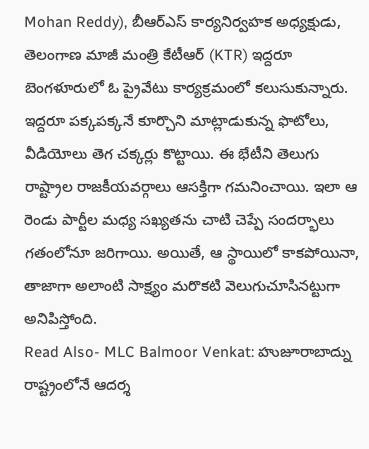Mohan Reddy), బీఆర్ఎస్ కార్యనిర్వహక అధ్యక్షుడు, తెలంగాణ మాజీ మంత్రి కేటీఆర్ (KTR) ఇద్దరూ బెంగళూరులో ఓ ప్రైవేటు కార్యక్రమంలో కలుసుకున్నారు. ఇద్దరూ పక్కపక్కనే కూర్చొని మాట్లాడుకున్న ఫొటోలు, వీడియోలు తెగ చక్కర్లు కొట్టాయి. ఈ భేటీని తెలుగు రాష్ట్రాల రాజకీయవర్గాలు ఆసక్తిగా గమనించాయి. ఇలా ఆ రెండు పార్టీల మధ్య సఖ్యతను చాటి చెప్పే సందర్భాలు గతంలోనూ జరిగాయి. అయితే, ఆ స్థాయిలో కాకపోయినా, తాజాగా అలాంటి సాక్ష్యం మరొకటి వెలుగుచూసినట్టుగా అనిపిస్తోంది.
Read Also- MLC Balmoor Venkat: హుజూరాబాద్ను రాష్ట్రంలోనే ఆదర్శ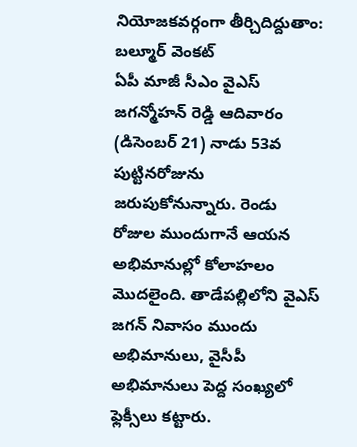నియోజకవర్గంగా తీర్చిదిద్దుతాం: బల్మూర్ వెంకట్
ఏపీ మాజీ సీఎం వైఎస్ జగన్మోహన్ రెడ్డి ఆదివారం (డిసెంబర్ 21) నాడు 53వ పుట్టినరోజును జరుపుకోనున్నారు. రెండు రోజుల ముందుగానే ఆయన అభిమానుల్లో కోలాహలం మొదలైంది. తాడేపల్లిలోని వైఎస్ జగన్ నివాసం ముందు అభిమానులు, వైసీపీ అభిమానులు పెద్ద సంఖ్యలో ఫ్లెక్సీలు కట్టారు.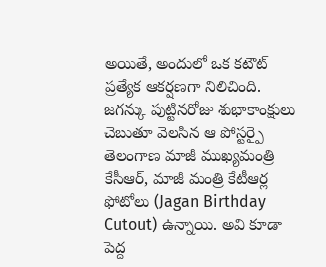అయితే, అందులో ఒక కటౌట్ ప్రత్యేక ఆకర్షణగా నిలిచింది. జగన్కు పుట్టినరోజు శుభాకాంక్షులు చెబుతూ వెలసిన ఆ పోస్టర్పై తెలంగాణ మాజీ ముఖ్యమంత్రి కేసీఆర్, మాజీ మంత్రి కేటీఆర్ల ఫోటోలు (Jagan Birthday Cutout) ఉన్నాయి. అవి కూడా పెద్ద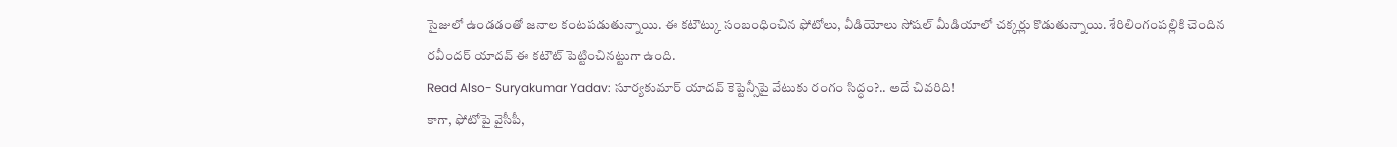సైజులో ఉండడంతో జనాల కంటపడుతున్నాయి. ఈ కటౌట్కు సంబంధించిన ఫోటోలు, వీడియోలు సోషల్ మీడియాలో చక్కర్లు కొడుతున్నాయి. శేరిలింగంపల్లికి చెందిన రవీందర్ యాదవ్ ఈ కటౌట్ పెట్టించినట్టుగా ఉంది.
Read Also- Suryakumar Yadav: సూర్యకుమార్ యాదవ్ కెప్టెన్సీపై వేటుకు రంగం సిద్ధం?.. అదే చివరిది!
కాగా, ఫోటోపై వైసీపీ,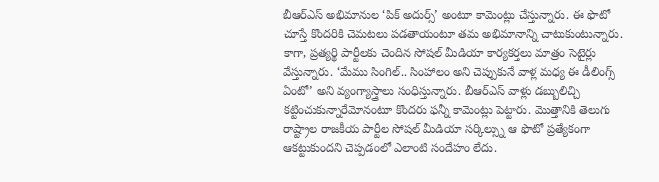బీఆర్ఎస్ అభిమానుల ‘పిక్ అదుర్స్’ అంటూ కామెంట్లు చేస్తున్నారు. ఈ ఫొటో చూస్తే కొందరికి చెమటలు పడతాయంటూ తమ అభిమానాన్ని చాటుకుంటున్నారు. కాగా, ప్రత్యర్థి పార్టీలకు చెందిన సోషల్ మీడియా కార్యకర్తలు మాత్రం సెటైర్లు వేస్తున్నారు. ‘మేము సింగిల్.. సింహాలం అని చెప్పుకునే వాళ్ల మధ్య ఈ డీలింగ్స్ ఏంటో’ అని వ్యంగ్యాస్త్రాలు సంధిస్తున్నారు. బీఆర్ఎస్ వాళ్లు డబ్బులిచ్చి కట్టించుకున్నారేమోనంటూ కొందరు ఫన్నీ కామెంట్లు పెట్టారు. మొత్తానికి తెలుగు రాష్ట్రాల రాజకీయ పార్టీల సోషల్ మీడియా సర్కిల్స్ను ఆ ఫొటో ప్రత్యేకంగా ఆకట్టుకుందని చెప్పడంలో ఎలాంటి సందేహం లేదు.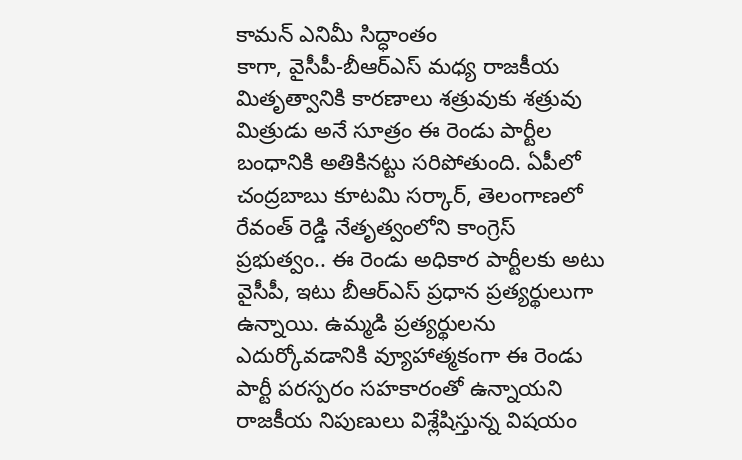కామన్ ఎనిమీ సిద్ధాంతం
కాగా, వైసీపీ-బీఆర్ఎస్ మధ్య రాజకీయ మితృత్వానికి కారణాలు శత్రువుకు శత్రువు మిత్రుడు అనే సూత్రం ఈ రెండు పార్టీల బంధానికి అతికినట్టు సరిపోతుంది. ఏపీలో చంద్రబాబు కూటమి సర్కార్, తెలంగాణలో రేవంత్ రెడ్డి నేతృత్వంలోని కాంగ్రెస్ ప్రభుత్వం.. ఈ రెండు అధికార పార్టీలకు అటు వైసీపీ, ఇటు బీఆర్ఎస్ ప్రధాన ప్రత్యర్థులుగా ఉన్నాయి. ఉమ్మడి ప్రత్యర్థులను ఎదుర్కోవడానికి వ్యూహాత్మకంగా ఈ రెండు పార్టీ పరస్పరం సహకారంతో ఉన్నాయని రాజకీయ నిపుణులు విశ్లేషిస్తున్న విషయం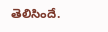తెలిసిందే.